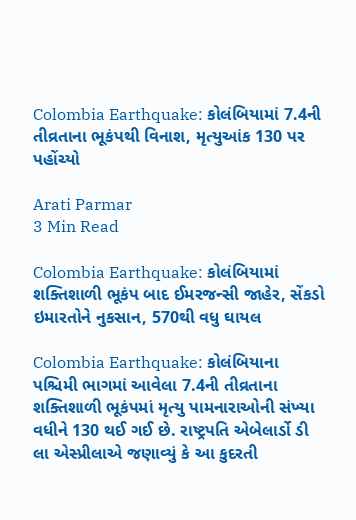Colombia Earthquake: કોલંબિયામાં 7.4ની તીવ્રતાના ભૂકંપથી વિનાશ, મૃત્યુઆંક 130 પર પહોંચ્યો

Arati Parmar
3 Min Read

Colombia Earthquake: કોલંબિયામાં શક્તિશાળી ભૂકંપ બાદ ઈમરજન્સી જાહેર, સેંકડો ઇમારતોને નુકસાન, 570થી વધુ ઘાયલ

Colombia Earthquake: કોલંબિયાના પશ્ચિમી ભાગમાં આવેલા 7.4ની તીવ્રતાના શક્તિશાળી ભૂકંપમાં મૃત્યુ પામનારાઓની સંખ્યા વધીને 130 થઈ ગઈ છે. રાષ્ટ્રપતિ એબેલાર્ડો ડી લા એસ્પ્રીલાએ જણાવ્યું કે આ કુદરતી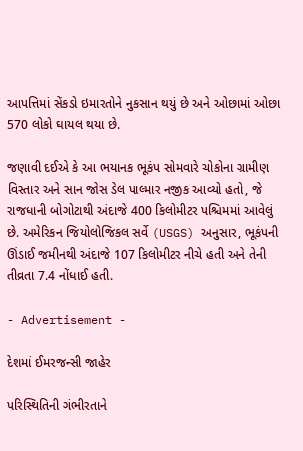આપત્તિમાં સેંકડો ઇમારતોને નુકસાન થયું છે અને ઓછામાં ઓછા 570 લોકો ઘાયલ થયા છે.

જણાવી દઈએ કે આ ભયાનક ભૂકંપ સોમવારે ચોકોના ગ્રામીણ વિસ્તાર અને સાન જોસ ડેલ પાલ્માર નજીક આવ્યો હતો, જે રાજધાની બોગોટાથી અંદાજે 400 કિલોમીટર પશ્ચિમમાં આવેલું છે. અમેરિકન જિયોલોજિકલ સર્વે (USGS) અનુસાર, ભૂકંપની ઊંડાઈ જમીનથી અંદાજે 107 કિલોમીટર નીચે હતી અને તેની તીવ્રતા 7.4 નોંધાઈ હતી.

- Advertisement -

દેશમાં ઈમરજન્સી જાહેર

પરિસ્થિતિની ગંભીરતાને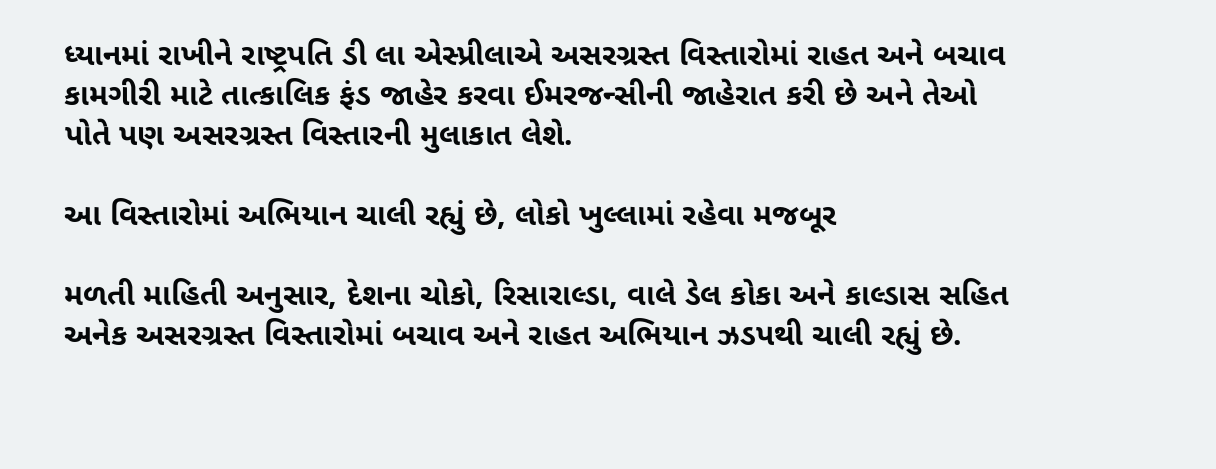ધ્યાનમાં રાખીને રાષ્ટ્રપતિ ડી લા એસ્પ્રીલાએ અસરગ્રસ્ત વિસ્તારોમાં રાહત અને બચાવ કામગીરી માટે તાત્કાલિક ફંડ જાહેર કરવા ઈમરજન્સીની જાહેરાત કરી છે અને તેઓ પોતે પણ અસરગ્રસ્ત વિસ્તારની મુલાકાત લેશે.

આ વિસ્તારોમાં અભિયાન ચાલી રહ્યું છે, લોકો ખુલ્લામાં રહેવા મજબૂર

મળતી માહિતી અનુસાર, દેશના ચોકો, રિસારાલ્ડા, વાલે ડેલ કોકા અને કાલ્ડાસ સહિત અનેક અસરગ્રસ્ત વિસ્તારોમાં બચાવ અને રાહત અભિયાન ઝડપથી ચાલી રહ્યું છે.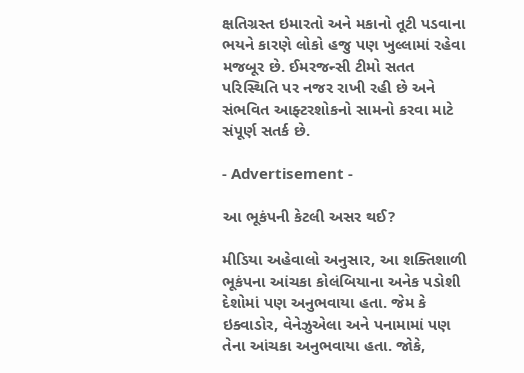ક્ષતિગ્રસ્ત ઇમારતો અને મકાનો તૂટી પડવાના ભયને કારણે લોકો હજુ પણ ખુલ્લામાં રહેવા મજબૂર છે. ઈમરજન્સી ટીમો સતત પરિસ્થિતિ પર નજર રાખી રહી છે અને સંભવિત આફ્ટરશોકનો સામનો કરવા માટે સંપૂર્ણ સતર્ક છે.

- Advertisement -

આ ભૂકંપની કેટલી અસર થઈ?

મીડિયા અહેવાલો અનુસાર, આ શક્તિશાળી ભૂકંપના આંચકા કોલંબિયાના અનેક પડોશી દેશોમાં પણ અનુભવાયા હતા. જેમ કે ઇક્વાડોર, વેનેઝુએલા અને પનામામાં પણ તેના આંચકા અનુભવાયા હતા. જોકે,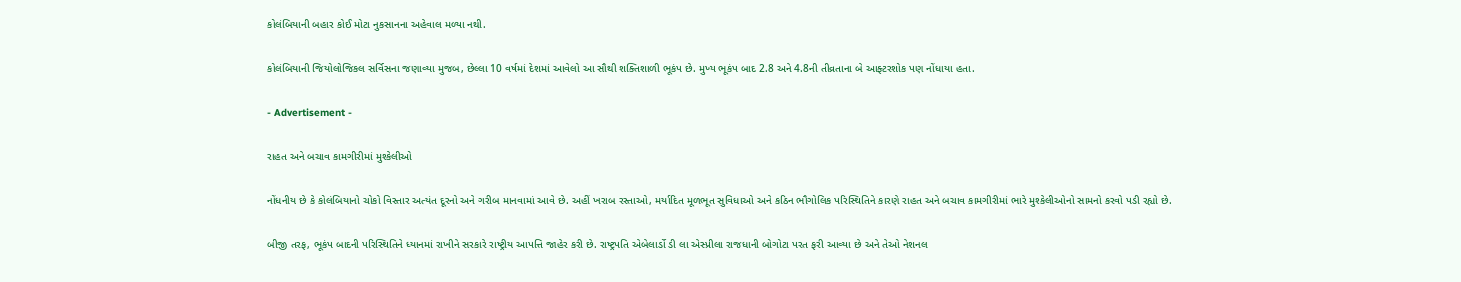કોલંબિયાની બહાર કોઈ મોટા નુકસાનના અહેવાલ મળ્યા નથી.

કોલંબિયાની જિયોલોજિકલ સર્વિસના જણાવ્યા મુજબ, છેલ્લા 10 વર્ષમાં દેશમાં આવેલો આ સૌથી શક્તિશાળી ભૂકંપ છે. મુખ્ય ભૂકંપ બાદ 2.8 અને 4.8ની તીવ્રતાના બે આફ્ટરશોક પણ નોંધાયા હતા.

- Advertisement -

રાહત અને બચાવ કામગીરીમાં મુશ્કેલીઓ

નોંધનીય છે કે કોલંબિયાનો ચોકો વિસ્તાર અત્યંત દૂરનો અને ગરીબ માનવામાં આવે છે. અહીં ખરાબ રસ્તાઓ, મર્યાદિત મૂળભૂત સુવિધાઓ અને કઠિન ભૌગોલિક પરિસ્થિતિને કારણે રાહત અને બચાવ કામગીરીમાં ભારે મુશ્કેલીઓનો સામનો કરવો પડી રહ્યો છે.

બીજી તરફ, ભૂકંપ બાદની પરિસ્થિતિને ધ્યાનમાં રાખીને સરકારે રાષ્ટ્રીય આપત્તિ જાહેર કરી છે. રાષ્ટ્રપતિ એબેલાર્ડો ડી લા એસ્પ્રીલા રાજધાની બોગોટા પરત ફરી આવ્યા છે અને તેઓ નેશનલ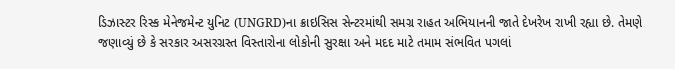ડિઝાસ્ટર રિસ્ક મેનેજમેન્ટ યુનિટ (UNGRD)ના ક્રાઇસિસ સેન્ટરમાંથી સમગ્ર રાહત અભિયાનની જાતે દેખરેખ રાખી રહ્યા છે. તેમણે જણાવ્યું છે કે સરકાર અસરગ્રસ્ત વિસ્તારોના લોકોની સુરક્ષા અને મદદ માટે તમામ સંભવિત પગલાં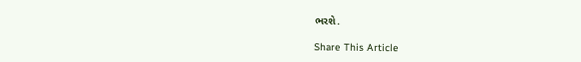ભરશે.

Share This Article